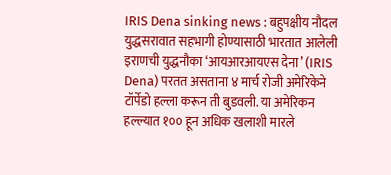IRIS Dena sinking news : बहुपक्षीय नौदल युद्धसरावात सहभागी होण्यासाठी भारतात आलेली इराणची युद्धनौका ‘आयआरआयएस देना’ (IRIS Dena) परतत असताना ४ मार्च रोजी अमेरिकेने टॉर्पेडो हल्ला करून ती बुडवली. या अमेरिकन हल्ल्यात १०० हून अधिक खलाशी मारले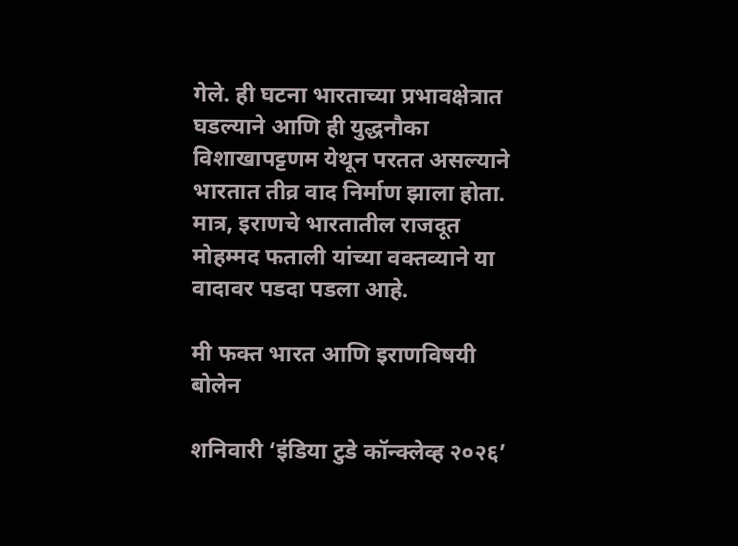गेले. ही घटना भारताच्या प्रभावक्षेत्रात घडल्याने आणि ही युद्धनौका विशाखापट्टणम येथून परतत असल्याने भारतात तीव्र वाद निर्माण झाला होता. मात्र, इराणचे भारतातील राजदूत मोहम्मद फताली यांच्या वक्तव्याने या वादावर पडदा पडला आहे.

मी फक्त भारत आणि इराणविषयी बोलेन

शनिवारी ‘इंडिया टुडे कॉन्क्लेव्ह २०२६’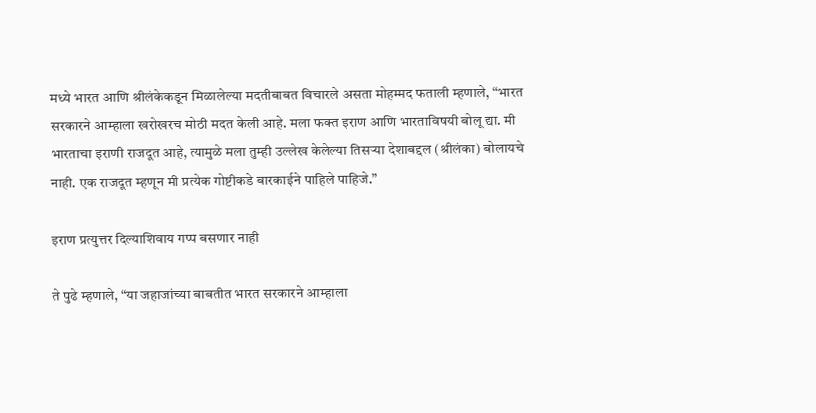मध्ये भारत आणि श्रीलंकेकडून मिळालेल्या मदतीबाबत विचारले असता मोहम्मद फताली म्हणाले, “भारत सरकारने आम्हाला खरोखरच मोठी मदत केली आहे. मला फक्त इराण आणि भारताविषयी बोलू द्या. मी भारताचा इराणी राजदूत आहे, त्यामुळे मला तुम्ही उल्लेख केलेल्या तिसऱ्या देशाबद्दल (श्रीलंका) बोलायचे नाही. एक राजदूत म्हणून मी प्रत्येक गोष्टीकडे बारकाईने पाहिले पाहिजे.”

इराण प्रत्युत्तर दिल्याशिवाय गप्प बसणार नाही

ते पुढे म्हणाले, “या जहाजांच्या बाबतीत भारत सरकारने आम्हाला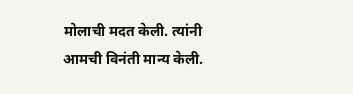मोलाची मदत केली. त्यांनी आमची विनंती मान्य केली.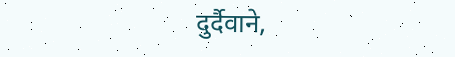दुर्दैवाने,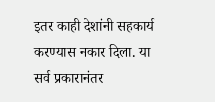इतर काही देशांनी सहकार्य करण्यास नकार दिला. या सर्व प्रकारानंतर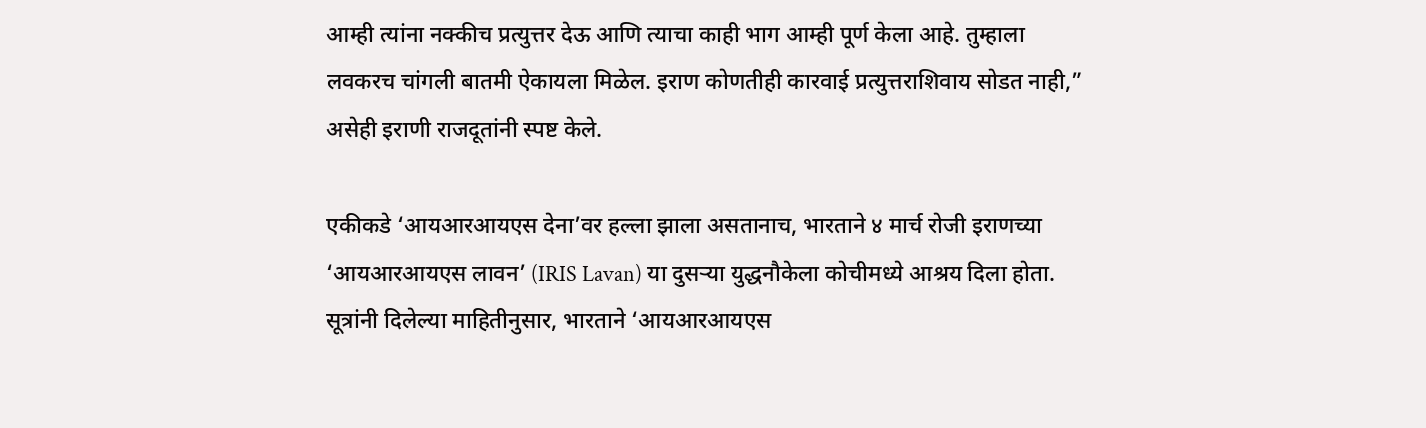आम्ही त्यांना नक्कीच प्रत्युत्तर देऊ आणि त्याचा काही भाग आम्ही पूर्ण केला आहे. तुम्हाला लवकरच चांगली बातमी ऐकायला मिळेल. इराण कोणतीही कारवाई प्रत्युत्तराशिवाय सोडत नाही,” असेही इराणी राजदूतांनी स्पष्ट केले.

एकीकडे ‘आयआरआयएस देना’वर हल्ला झाला असतानाच, भारताने ४ मार्च रोजी इराणच्या ‘आयआरआयएस लावन’ (IRIS Lavan) या दुसऱ्या युद्धनौकेला कोचीमध्ये आश्रय दिला होता. सूत्रांनी दिलेल्या माहितीनुसार, भारताने ‘आयआरआयएस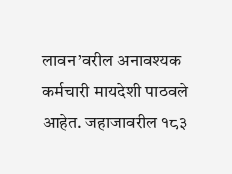लावन’वरील अनावश्यक कर्मचारी मायदेशी पाठवले आहेत. जहाजावरील १८३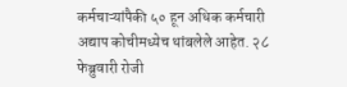कर्मचाऱ्यांपैकी ५० हून अधिक कर्मचारी अद्याप कोचीमध्येच थांबलेले आहेत. २८ फेब्रुवारी रोजी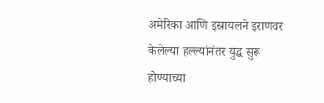अमेरिका आणि इस्रायलने इराणवर केलेल्या हल्ल्यांनंतर युद्ध सुरू होण्याच्या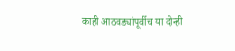काही आठवड्यांपूर्वीच या दोन्ही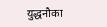युद्धनौका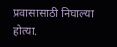प्रवासासाठी निघाल्या होत्या.